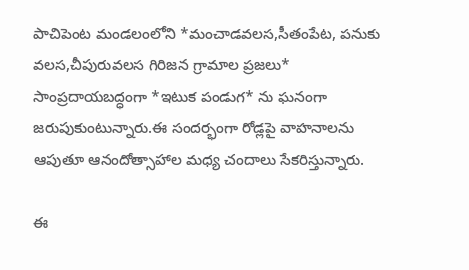పాచిపెంట మండలంలోని *మంచాడవలస,సీతంపేట, పనుకు వలస,చీపురువలస గిరిజన గ్రామాల ప్రజలు* సాంప్రదాయబద్ధంగా *ఇటుక పండుగ* ను ఘనంగా జరుపుకుంటున్నారు.ఈ సందర్భంగా రోడ్లపై వాహనాలను ఆపుతూ ఆనందోత్సాహాల మధ్య చందాలు సేకరిస్తున్నారు.

ఈ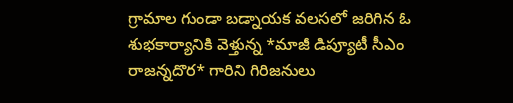గ్రామాల గుండా బడ్నాయక వలసలో జరిగిన ఓ శుభకార్యానికి వెళ్తున్న *మాజీ డిప్యూటీ సీఎం రాజన్నదొర* గారిని గిరిజనులు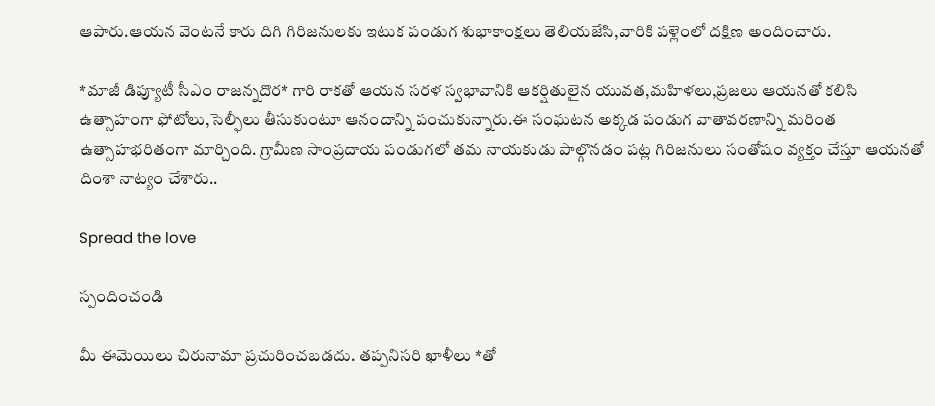ఆపారు.ఆయన వెంటనే కారు దిగి గిరిజనులకు ఇటుక పండుగ శుభాకాంక్షలు తెలియజేసి,వారికి పళ్లెంలో దక్షిణ అందించారు.

*మాజీ డిప్యూటీ సీఎం రాజన్నదొర* గారి రాకతో ఆయన సరళ స్వభావానికి ఆకర్షితులైన యువత,మహిళలు,ప్రజలు ఆయనతో కలిసి ఉత్సాహంగా ఫోటోలు,సెల్ఫీలు తీసుకుంటూ ఆనందాన్ని పంచుకున్నారు.ఈ సంఘటన అక్కడ పండుగ వాతావరణాన్ని మరింత ఉత్సాహభరితంగా మార్చింది. గ్రామీణ సాంప్రదాయ పండుగలో తమ నాయకుడు పాల్గొనడం పట్ల గిరిజనులు సంతోషం వ్యక్తం చేస్తూ ఆయనతో దింశా నాట్యం చేశారు..

Spread the love

స్పందించండి

మీ ఈమెయిలు చిరునామా ప్రచురించబడదు. తప్పనిసరి ఖాళీలు *తో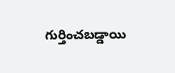గుర్తించబడ్డాయి